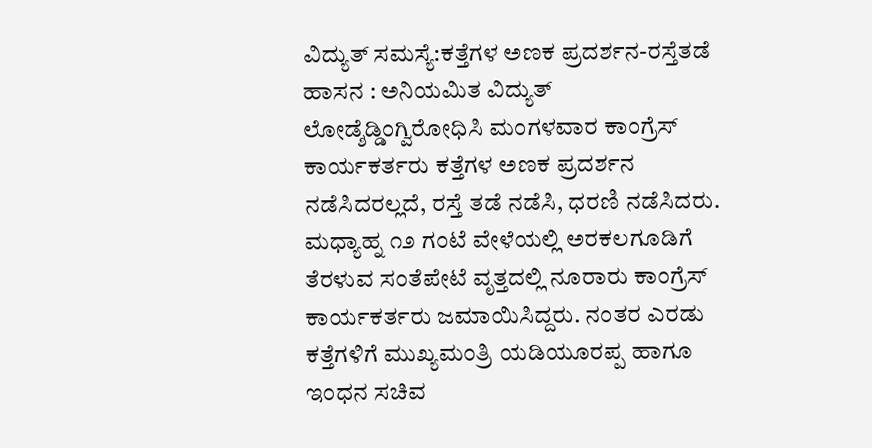ವಿದ್ಯುತ್ ಸಮಸ್ಯೆ:ಕತ್ತೆಗಳ ಅಣಕ ಪ್ರದರ್ಶನ-ರಸ್ತೆತಡೆ
ಹಾಸನ : ಅನಿಯಮಿತ ವಿದ್ಯುತ್ ಲೋಡ್ಶೆಡ್ಡಿಂಗ್ವಿರೋಧಿಸಿ ಮಂಗಳವಾರ ಕಾಂಗ್ರೆಸ್ ಕಾರ್ಯಕರ್ತರು ಕತ್ತೆಗಳ ಅಣಕ ಪ್ರದರ್ಶನ ನಡೆಸಿದರಲ್ಲದೆ, ರಸ್ತೆ ತಡೆ ನಡೆಸಿ, ಧರಣಿ ನಡೆಸಿದರು. ಮಧ್ಯಾಹ್ನ ೧೨ ಗಂಟೆ ವೇಳೆಯಲ್ಲಿ ಅರಕಲಗೂಡಿಗೆ ತೆರಳುವ ಸಂತೆಪೇಟೆ ವೃತ್ತದಲ್ಲಿ ನೂರಾರು ಕಾಂಗ್ರೆಸ್ ಕಾರ್ಯಕರ್ತರು ಜಮಾಯಿಸಿದ್ದರು. ನಂತರ ಎರಡು ಕತ್ತೆಗಳಿಗೆ ಮುಖ್ಯಮಂತ್ರಿ ಯಡಿಯೂರಪ್ಪ ಹಾಗೂ ಇಂಧನ ಸಚಿವ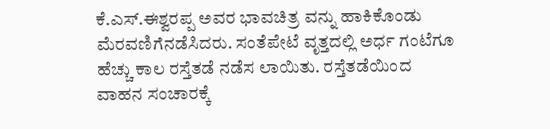ಕೆ.ಎಸ್.ಈಶ್ವರಪ್ಪ ಅವರ ಭಾವಚಿತ್ರ ವನ್ನು ಹಾಕಿಕೊಂಡು ಮೆರವಣಿಗೆನಡೆಸಿದರು. ಸಂತೆಪೇಟೆ ವೃತ್ತದಲ್ಲಿ ಅರ್ಧ ಗಂಟೆಗೂ ಹೆಚ್ಚು ಕಾಲ ರಸ್ತೆತಡೆ ನಡೆಸ ಲಾಯಿತು. ರಸ್ತೆತಡೆಯಿಂದ ವಾಹನ ಸಂಚಾರಕ್ಕೆ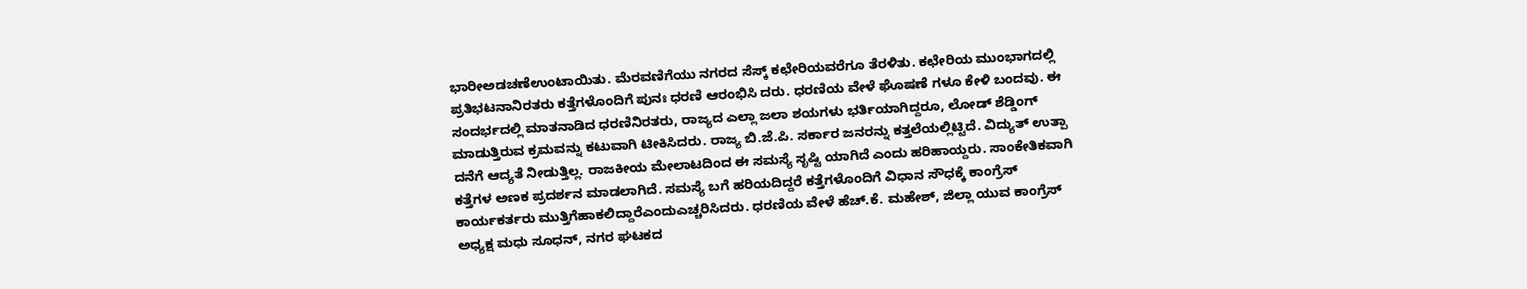ಭಾರೀಅಡಚಣೆಉಂಟಾಯಿತು. ಮೆರವಣಿಗೆಯು ನಗರದ ಸೆಸ್ಕ್ ಕಛೇರಿಯವರೆಗೂ ತೆರಳಿತು. ಕಛೇರಿಯ ಮುಂಭಾಗದಲ್ಲಿ ಪ್ರತಿಭಟನಾನಿರತರು ಕತ್ತೆಗಳೊಂದಿಗೆ ಪುನಃ ಧರಣಿ ಆರಂಭಿಸಿ ದರು. ಧರಣಿಯ ವೇಳೆ ಘೊಷಣೆ ಗಳೂ ಕೇಳಿ ಬಂದವು. ಈ ಸಂದರ್ಭದಲ್ಲಿ ಮಾತನಾಡಿದ ಧರಣಿನಿರತರು, ರಾಜ್ಯದ ಎಲ್ಲಾ ಜಲಾ ಶಯಗಳು ಭರ್ತಿಯಾಗಿದ್ದರೂ, ಲೋಡ್ ಶೆಡ್ಡಿಂಗ್ ಮಾಡುತ್ತಿರುವ ಕ್ರಮವನ್ನು ಕಟುವಾಗಿ ಟೀಕಿಸಿದರು. ರಾಜ್ಯ ಬಿ.ಜೆ.ಪಿ. ಸರ್ಕಾರ ಜನರನ್ನು ಕತ್ತಲೆಯಲ್ಲಿಟ್ಟಿದೆ. ವಿದ್ಯುತ್ ಉತ್ಪಾ ದನೆಗೆ ಆದ್ಯತೆ ನೀಡುತ್ತಿಲ್ಲ. ರಾಜಕೀಯ ಮೇಲಾಟದಿಂದ ಈ ಸಮಸ್ಯೆ ಸೃಷ್ಟಿ ಯಾಗಿದೆ ಎಂದು ಹರಿಹಾಯ್ದರು. ಸಾಂಕೇತಿಕವಾಗಿ ಕತ್ತೆಗಳ ಅಣಕ ಪ್ರದರ್ಶನ ಮಾಡಲಾಗಿದೆ. ಸಮಸ್ಯೆ ಬಗೆ ಹರಿಯದಿದ್ದರೆ ಕತ್ತೆಗಳೊಂದಿಗೆ ವಿಧಾನ ಸೌಧಕ್ಕೆ ಕಾಂಗ್ರೆಸ್ ಕಾರ್ಯಕರ್ತರು ಮುತ್ತಿಗೆಹಾಕಲಿದ್ದಾರೆಎಂದುಎಚ್ಚರಿಸಿದರು. ಧರಣಿಯ ವೇಳೆ ಹೆಚ್.ಕೆ. ಮಹೇಶ್, ಜಿಲ್ಲಾ ಯುವ ಕಾಂಗ್ರೆಸ್ ಅಧ್ಯಕ್ಷ ಮಧು ಸೂಧನ್, ನಗರ ಘಟಕದ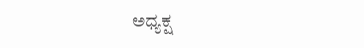ಅಧ್ಯಕ್ಷ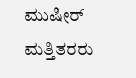ಮುಷೀರ್ ಮತ್ತಿತರರು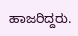ಹಾಜರಿದ್ದರು.